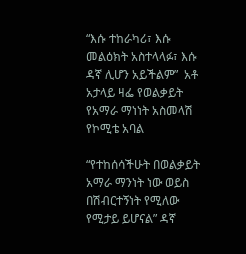“እሱ ተከራካሪ፣ እሱ መልዕክት አስተላላፉ፣ እሱ ዳኛ ሊሆን አይችልም”  አቶ አታላይ ዛፌ የወልቃይት የአማራ ማነነት አስመላሽ የኮሚቴ አባል

“የተከሰሳችሁት በወልቃይት አማራ ማንነት ነው ወይስ በሽብርተኝነት የሚለው የሚታይ ይሆናል” ዳኛ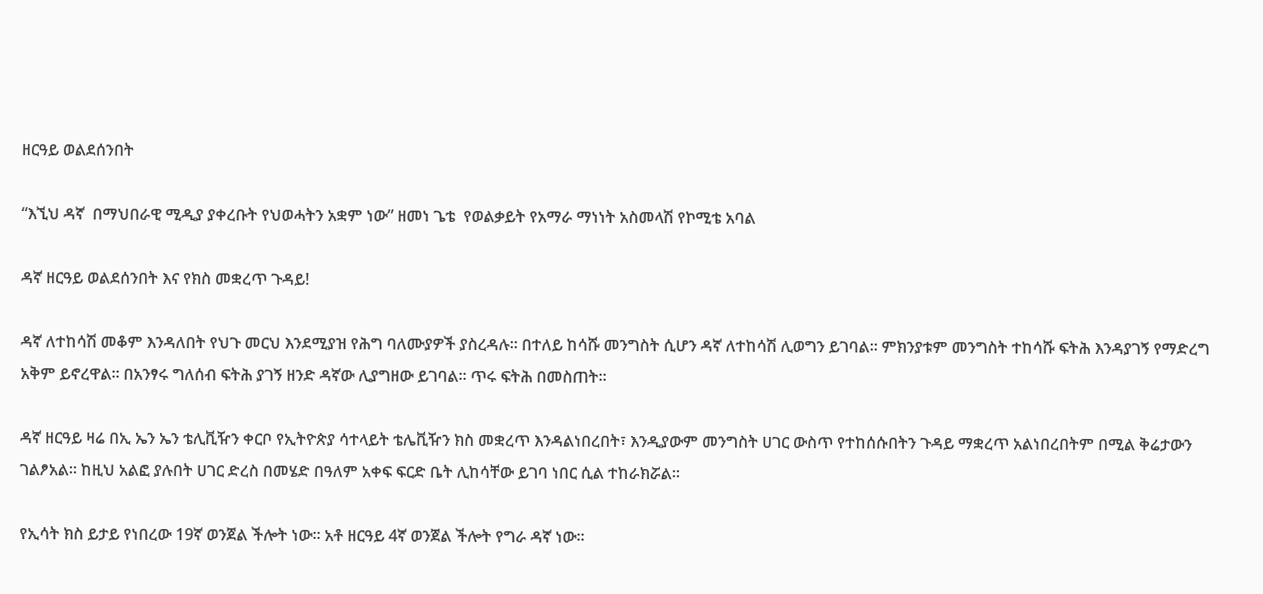ዘርዓይ ወልደሰንበት

“እኚህ ዳኛ  በማህበራዊ ሚዲያ ያቀረቡት የህወሓትን አቋም ነው” ዘመነ ጌቴ  የወልቃይት የአማራ ማነነት አስመላሽ የኮሚቴ አባል

ዳኛ ዘርዓይ ወልደሰንበት እና የክስ መቋረጥ ጉዳይ!

ዳኛ ለተከሳሽ መቆም እንዳለበት የህጉ መርህ እንደሚያዝ የሕግ ባለሙያዎች ያስረዳሉ። በተለይ ከሳሹ መንግስት ሲሆን ዳኛ ለተከሳሽ ሊወግን ይገባል። ምክንያቱም መንግስት ተከሳሹ ፍትሕ እንዳያገኝ የማድረግ አቅም ይኖረዋል። በአንፃሩ ግለሰብ ፍትሕ ያገኝ ዘንድ ዳኛው ሊያግዘው ይገባል። ጥሩ ፍትሕ በመስጠት።

ዳኛ ዘርዓይ ዛሬ በኢ ኤን ኤን ቴሊቪዥን ቀርቦ የኢትዮጵያ ሳተላይት ቴሌቪዥን ክስ መቋረጥ እንዳልነበረበት፣ እንዲያውም መንግስት ሀገር ውስጥ የተከሰሱበትን ጉዳይ ማቋረጥ አልነበረበትም በሚል ቅሬታውን ገልፆአል። ከዚህ አልፎ ያሉበት ሀገር ድረስ በመሄድ በዓለም አቀፍ ፍርድ ቤት ሊከሳቸው ይገባ ነበር ሲል ተከራክሯል።

የኢሳት ክስ ይታይ የነበረው 19ኛ ወንጀል ችሎት ነው። አቶ ዘርዓይ 4ኛ ወንጀል ችሎት የግራ ዳኛ ነው።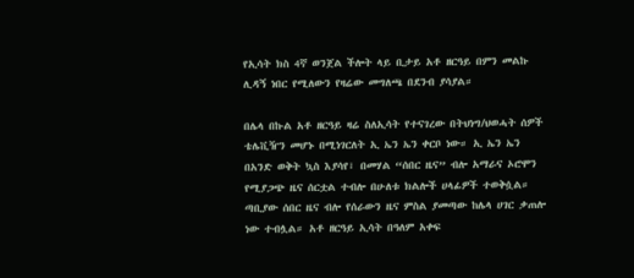የኢሳት ክስ 4ኛ ወንጀል ችሎት ላይ ቢታይ አቶ ዘርዓይ በምን መልኩ ሊዳኝ ነበር የሚለውን የዛሬው መግለጫ በደንብ ያሳያል።

በሌላ በኩል አቶ ዘርዓይ ዛሬ ስለኢሳት የተናገረው በትህነግ/ህወሓት ሰዎች ቴሌቪዥን መሆኑ በሚነገርለት ኢ ኤን ኤን ቀርቦ ነው። ኢ ኤን ኤን በአንድ ወቅት ኳስ እያሳየ፣ በመሃል “ሰበር ዜና” ብሎ አማራና ኦሮሞን የሚያጋጭ ዜና ሰርቷል ተብሎ በሁለቱ ክልሎች ሀላፊዎች ተወቅሷል። ጣቢያው ሰበር ዜና ብሎ የሰራውን ዜና ምስል ያመጣው ከሌላ ሀገር ቃጠሎ ነው ተብሏል። አቶ ዘርዓይ ኢሳት በዓለም አቀፍ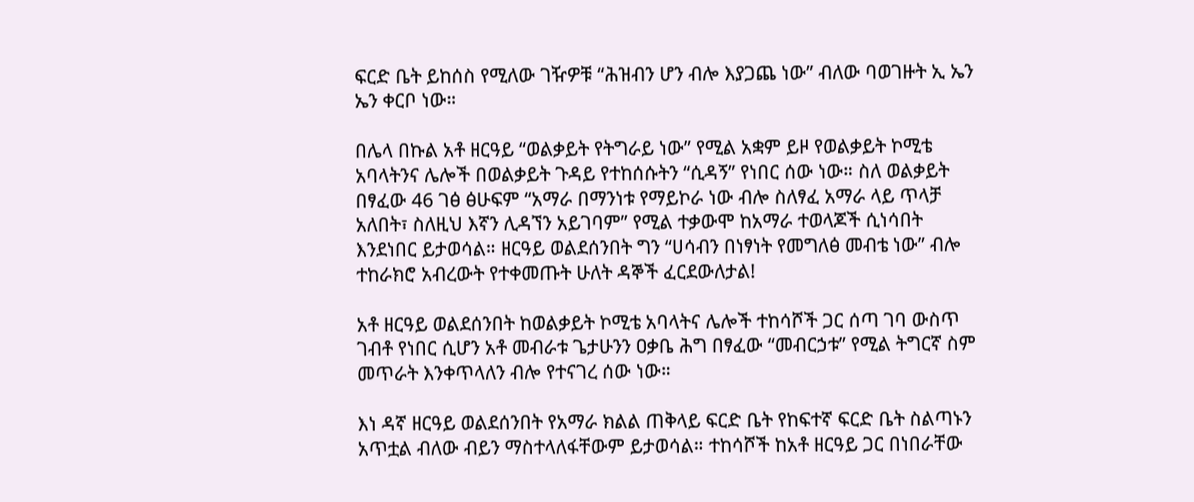ፍርድ ቤት ይከሰስ የሚለው ገዥዎቹ “ሕዝብን ሆን ብሎ እያጋጨ ነው” ብለው ባወገዙት ኢ ኤን ኤን ቀርቦ ነው።

በሌላ በኩል አቶ ዘርዓይ “ወልቃይት የትግራይ ነው” የሚል አቋም ይዞ የወልቃይት ኮሚቴ አባላትንና ሌሎች በወልቃይት ጉዳይ የተከሰሱትን “ሲዳኝ” የነበር ሰው ነው። ስለ ወልቃይት በፃፈው 46 ገፅ ፅሁፍም “አማራ በማንነቱ የማይኮራ ነው ብሎ ስለፃፈ አማራ ላይ ጥላቻ አለበት፣ ስለዚህ እኛን ሊዳኘን አይገባም” የሚል ተቃውሞ ከአማራ ተወላጆች ሲነሳበት እንደነበር ይታወሳል። ዘርዓይ ወልደሰንበት ግን “ሀሳብን በነፃነት የመግለፅ መብቴ ነው” ብሎ ተከራክሮ አብረውት የተቀመጡት ሁለት ዳኞች ፈርደውለታል!

አቶ ዘርዓይ ወልደሰንበት ከወልቃይት ኮሚቴ አባላትና ሌሎች ተከሳሾች ጋር ሰጣ ገባ ውስጥ ገብቶ የነበር ሲሆን አቶ መብራቱ ጌታሁንን ዐቃቤ ሕግ በፃፈው “መብርኃቱ” የሚል ትግርኛ ስም መጥራት እንቀጥላለን ብሎ የተናገረ ሰው ነው።

እነ ዳኛ ዘርዓይ ወልደሰንበት የአማራ ክልል ጠቅላይ ፍርድ ቤት የከፍተኛ ፍርድ ቤት ስልጣኑን አጥቷል ብለው ብይን ማስተላለፋቸውም ይታወሳል። ተከሳሾች ከአቶ ዘርዓይ ጋር በነበራቸው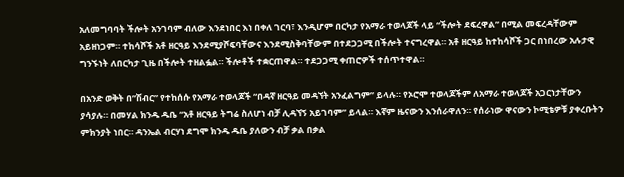አለመግባባት ችሎት አንገባም ብለው እንደነበር እነ በቀለ ገርባ፣ እንዲሆም በርካታ የአማራ ተወላጆች ላይ “ችሎት ደፍረዋል” በሚል መፍረዳቸውም አይዘነጋም። ተከሳሾች አቶ ዘርዓይ እንደሚያሾፍባቸውና እንደሚስቅባቸውም በተደጋጋሚ በችሎት ተናግረዋል። አቶ ዘርዓይ ከተከሳሾች ጋር በነበረው አሉታዊ ግንኙነት ለበርካታ ጊዜ በችሎት ተዘልፏል። ችሎቶች ተቋርጠዋል። ተደጋጋሚ ቀጠሮዎች ተሰጥተዋል።

በአንድ ወቅት በ”ሽብር” የተከሰሱ የአማራ ተወላጆች “በዳኛ ዘርዓይ መዳኘት አንፈልግም” ይላሉ። የኦሮሞ ተወላጆችም ለአማራ ተወላጆች አጋርነታቸውን ያሳያሉ። በመሃል ክንዱ ዱቤ “አቶ ዘርዓይ ትግሬ ስለሆነ ብቻ ሊዳኘኝ አይገባም” ይላል። እኛም ዜናውን እንሰራዋለን። የሰራነው ዋናውን ኮሚቴዎቹ ያቀረቡትን ምክንያት ነበር። ዳንኤል ብርሃነ ደግሞ ክንዱ ዱቤ ያለውን ብቻ ቃል በቃል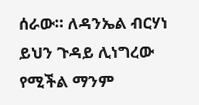ሰራው። ለዳንኤል ብርሃነ ይህን ጉዳይ ሊነግረው የሚችል ማንም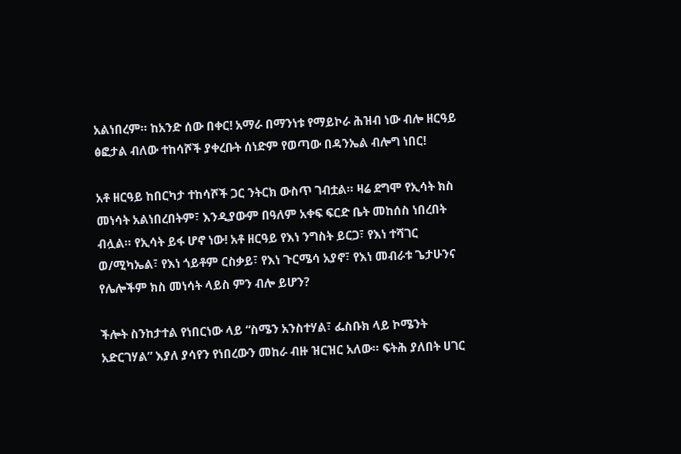አልነበረም። ከአንድ ሰው በቀር! አማራ በማንነቱ የማይኮራ ሕዝብ ነው ብሎ ዘርዓይ ፅፎታል ብለው ተከሳሾች ያቀረቡት ሰነድም የወጣው በዳንኤል ብሎግ ነበር!

አቶ ዘርዓይ ከበርካታ ተከሳሾች ጋር ንትርክ ውስጥ ገብቷል። ዛሬ ደግሞ የኢሳት ክስ መነሳት አልነበረበትም፣ እንዲያውም በዓለም አቀፍ ፍርድ ቤት መከሰስ ነበረበት ብሏል። የኢሳት ይፋ ሆኖ ነው! አቶ ዘርዓይ የእነ ንግስት ይርጋ፣ የእነ ተሻገር ወ/ሚካኤል፣ የእነ ጎይቶም ርስቃይ፣ የእነ ጉርሜሳ አያኖ፣ የእነ መብራቱ ጌታሁንና የሌሎችም ክስ መነሳት ላይስ ምን ብሎ ይሆን?

ችሎት ስንከታተል የነበርነው ላይ “ስሜን አንስተሃል፣ ፌስቡክ ላይ ኮሜንት አድርገሃል” እያለ ያሳየን የነበረውን መከራ ብዙ ዝርዝር አለው። ፍትሕ ያለበት ሀገር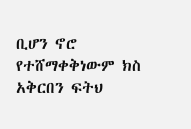ቢሆን ኖሮ የተሸማቀቅነውም ክስ አቅርበን ፍትህ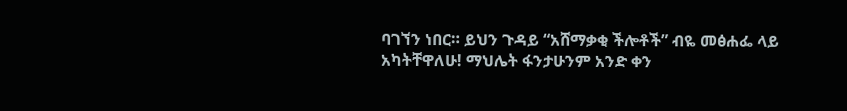ባገኘን ነበር። ይህን ጉዳይ “አሸማቃቂ ችሎቶች” ብዬ መፅሐፌ ላይ አካትቸዋለሁ! ማህሌት ፋንታሁንም አንድ ቀን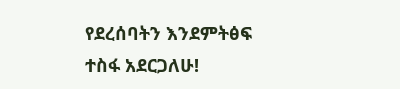የደረሰባትን እንደምትፅፍ ተስፋ አደርጋለሁ!